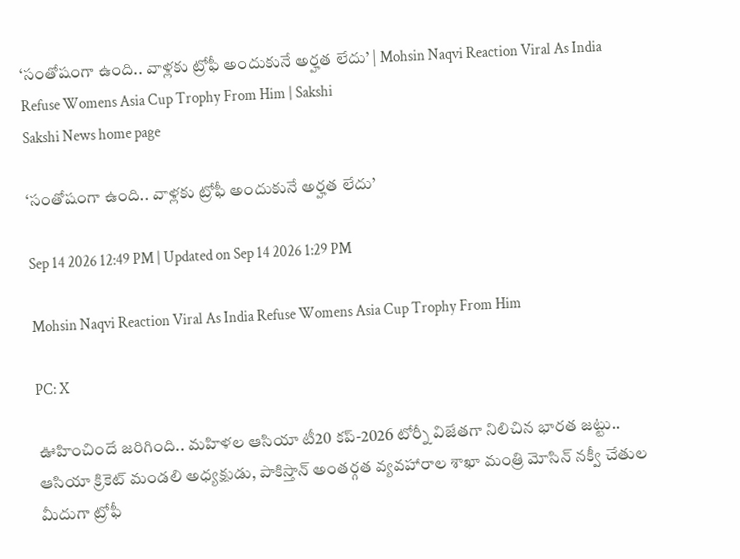‘సంతోషంగా ఉంది.. వాళ్లకు ట్రోఫీ అందుకునే అర్హత లేదు’ | Mohsin Naqvi Reaction Viral As India Refuse Womens Asia Cup Trophy From Him | Sakshi
Sakshi News home page

‘సంతోషంగా ఉంది.. వాళ్లకు ట్రోఫీ అందుకునే అర్హత లేదు’

Sep 14 2026 12:49 PM | Updated on Sep 14 2026 1:29 PM

Mohsin Naqvi Reaction Viral As India Refuse Womens Asia Cup Trophy From Him

PC: X

ఊహించిందే జరిగింది.. మహిళల ఆసియా టీ20 కప్‌-2026 టోర్నీ విజేతగా నిలిచిన భారత జట్టు.. ఆసియా క్రికెట్‌ మండలి అధ్యక్షుడు, పాకిస్తాన్‌ అంతర్గత వ్యవహారాల శాఖా మంత్రి మోసిన్‌ నక్వీ చేతుల మీదుగా ట్రోఫీ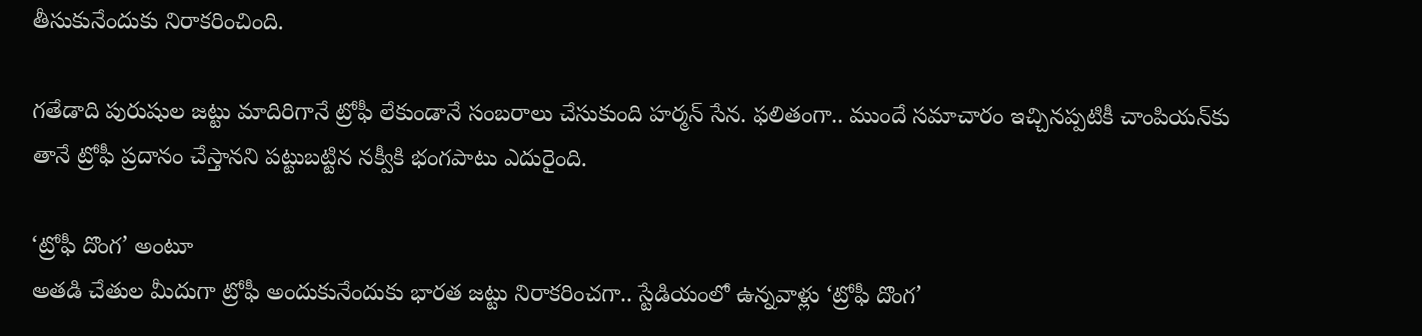తీసుకునేందుకు నిరాకరించింది.

గతేడాది పురుషుల జట్టు మాదిరిగానే ట్రోఫీ లేకుండానే సంబరాలు చేసుకుంది హర్మన్‌ సేన. ఫలితంగా.. ముందే సమాచారం ఇచ్చినప్పటికీ చాంపియన్‌కు తానే ట్రోఫీ ప్రదానం చేస్తానని పట్టుబట్టిన నక్వీకి భంగపాటు ఎదురైంది.

‘ట్రోఫీ దొంగ’ అంటూ
అతడి చేతుల మీదుగా ట్రోఫీ అందుకునేందుకు భారత జట్టు నిరాకరించగా.. స్టేడియంలో ఉన్నవాళ్లు ‘ట్రోఫీ దొంగ’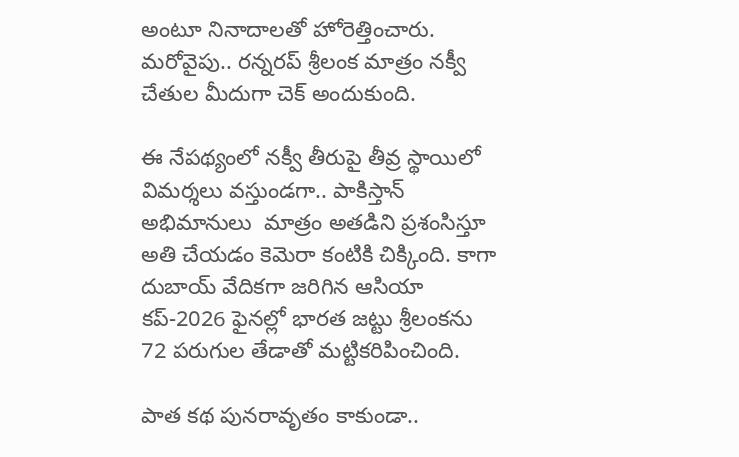అంటూ నినాదాలతో హోరెత్తించారు. మరోవైపు.. రన్నరప్‌ శ్రీలంక మాత్రం నక్వీ చేతుల మీదుగా చెక్‌ అందుకుంది.

ఈ నేపథ్యంలో నక్వీ తీరుపై తీవ్ర స్థాయిలో విమర్శలు వస్తుండగా.. పాకిస్తాన్‌ అభిమానులు  మాత్రం అతడిని ప్రశంసిస్తూ అతి చేయడం కెమెరా కంటికి చిక్కింది. కాగా దుబాయ్‌ వేదికగా జరిగిన ఆసియా కప్‌-2026 ఫైనల్లో భారత జట్టు శ్రీలంకను 72 పరుగుల తేడాతో మట్టికరిపించింది.

పాత కథ పునరావృతం కాకుండా..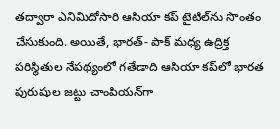తద్వారా ఎనిమిదోసారి ఆసియా కప్‌ టైటిల్‌ను సొంతం చేసుకుంది. అయితే, భారత్‌- పాక్‌ మధ్య ఉద్రిక్త పరిస్థితుల నేపథ్యంలో గతేడాది ఆసియా కప్‌లో భారత పురుషుల జట్టు చాంపియన్‌గా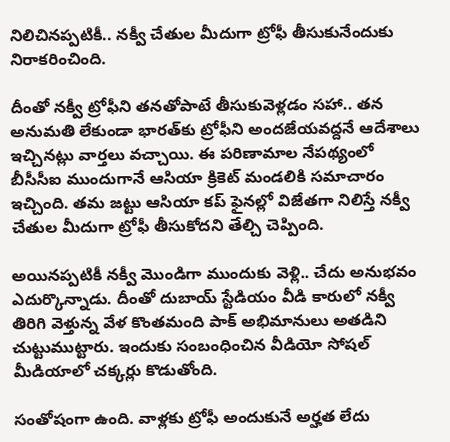నిలిచినప్పటికీ.. నక్వీ చేతుల మీదుగా ట్రోఫీ తీసుకునేందుకు నిరాకరించింది.

దీంతో నక్వీ ట్రోఫీని తనతోపాటే తీసుకువెళ్లడం సహా.. తన అనుమతి లేకుండా భారత్‌కు ట్రోఫీని అందజేయవద్దనే ఆదేశాలు ఇచ్చినట్లు వార్తలు వచ్చాయి. ఈ పరిణామాల నేపథ్యంలో బీసీసీఐ ముందుగానే ఆసియా క్రికెట్‌ మండలికి సమాచారం ఇచ్చింది. తమ జట్టు ఆసియా కప్‌ ఫైనల్లో విజేతగా నిలిస్తే నక్వీ చేతుల మీదుగా ట్రోఫీ తీసుకోదని తేల్చి చెప్పింది.

అయినప్పటికీ నక్వీ మొండిగా ముందుకు వెళ్లి.. చేదు అనుభవం ఎదుర్కొన్నాడు. దీంతో దుబాయ్‌ స్టేడియం వీడి కారులో నక్వీ తిరిగి వెళ్తున్న వేళ కొంతమంది పాక్‌ అభిమానులు అతడిని చుట్టుముట్టారు. ఇందుకు సంబంధించిన వీడియో సోషల్‌ మీడియాలో చక్కర్లు కొడుతోంది.

సంతోషంగా ఉంది. వాళ్లకు ట్రోఫీ అందుకునే అర్హత లేదు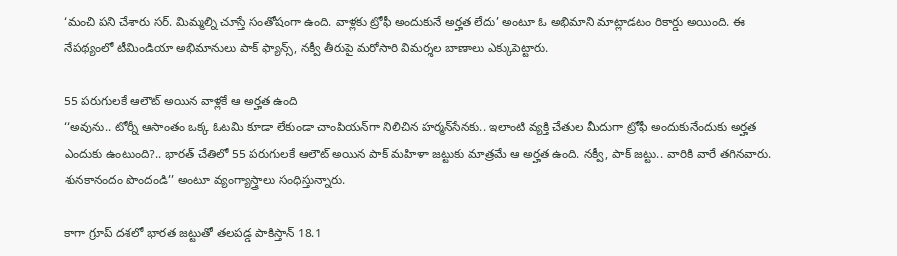‘మంచి పని చేశారు సర్‌. మిమ్మల్ని చూస్తే సంతోషంగా ఉంది. వాళ్లకు ట్రోఫీ అందుకునే అర్హత లేదు’ అంటూ ఓ అభిమాని మాట్లాడటం రికార్డు అయింది. ఈ నేపథ్యంలో టీమిండియా అభిమానులు పాక్‌ ఫ్యాన్స్‌, నక్వీ తీరుపై మరోసారి విమర్శల బాణాలు ఎక్కుపెట్టారు.

55 పరుగులకే ఆలౌట్‌ అయిన వాళ్లకే ఆ అర్హత ఉంది
‘‘అవును.. టోర్నీ ఆసాంతం ఒక్క ఓటమి కూడా లేకుండా చాంపియన్‌గా నిలిచిన హర్మన్‌సేనకు.. ఇలాంటి వ్యక్తి చేతుల మీదుగా ట్రోఫీ అందుకునేందుకు అర్హత ఎందుకు ఉంటుంది?.. భారత్‌ చేతిలో 55 పరుగులకే ఆలౌట్‌ అయిన పాక్‌ మహిళా జట్టుకు మాత్రమే ఆ అర్హత ఉంది. నక్వీ, పాక్‌ జట్టు.. వారికి వారే తగినవారు. శునకానందం పొందండి’’ అంటూ వ్యంగ్యాస్త్రాలు సంధిస్తున్నారు.

కాగా గ్రూప్‌ దశలో భారత జట్టుతో తలపడ్డ పాకిస్తాన్‌ 18.1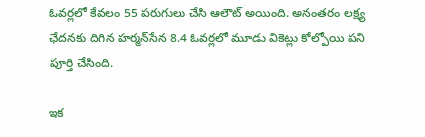ఓవర్లలో కేవలం 55 పరుగులు చేసి ఆలౌట్‌ అయింది. అనంతరం లక్ష్య ఛేదనకు దిగిన హర్మన్‌సేన 8.4 ఓవర్లలో మూడు వికెట్లు కోల్పోయి పని పూర్తి చేసింది.

ఇక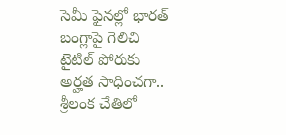సెమీ ఫైనల్లో భారత్‌ బంగ్లాపై గెలిచి టైటిల్‌ పోరుకు అర్హత సాధించగా.. శ్రీలంక చేతిలో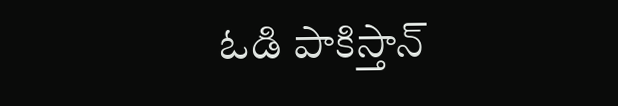ఓడి పాకిస్తాన్‌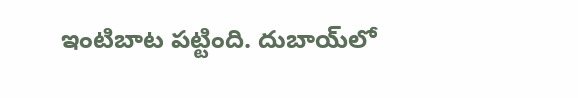ఇంటిబాట పట్టింది. దుబాయ్‌లో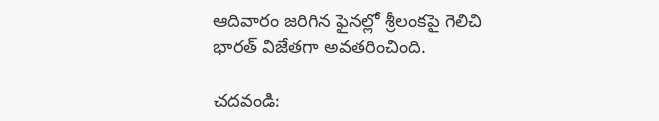ఆదివారం జరిగిన ఫైనల్లో శ్రీలంకపై గెలిచి భారత్‌ విజేతగా అవతరించింది.

చదవండి: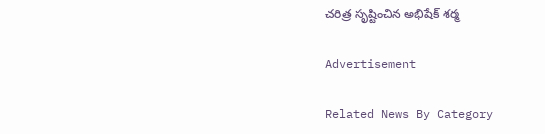చరిత్ర సృష్టించిన అభిషేక్‌ శర్మ

Advertisement

Related News By Category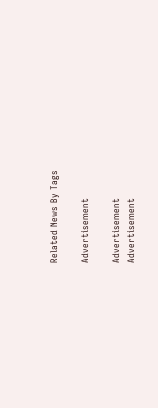Related News By Tags

Advertisement

Advertisement
Advertisement